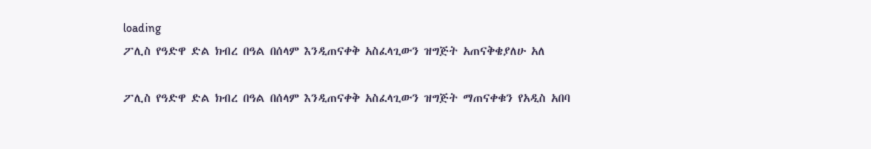loading
ፖሊስ የዓድዋ ድል ክብረ በዓል በሰላም እንዲጠናቀቅ አስፈላጊውን ዝግጅት አጠናቅቄያለሁ አለ

ፖሊስ የዓድዋ ድል ክብረ በዓል በሰላም እንዲጠናቀቅ አስፈላጊውን ዝግጅት ማጠናቀቁን የአዲስ አበባ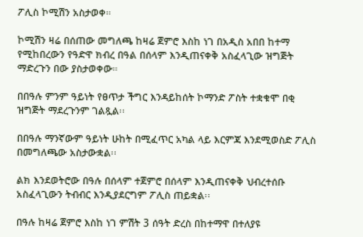ፖሊስ ኮሚሽን አስታወቀ።

ኮሚሽን ዛሬ በሰጠው መግለጫ ከዛሬ ጀምሮ እስከ ነገ በአዲስ አበበ ከተማ የሚከበረውን የዓድዋ ክብረ በዓል በሰላም እንዲጠናቀቅ አስፈላጊው ዝግጅት ማድረጉን በው ያስታወቀው።

በበዓሉ ምንም ዓይነት የፀጥታ ችግር እንዳይከሰት ኮማንድ ፖስት ተቋቁሞ በቂ ዝግጅት ማደረጉንም ገልጿል፡፡

በበዓሉ ማንኛውም ዓይነት ሁከት በሚፈጥር አካል ላይ እርምጃ እንደሚወስድ ፖሊስ በመግለጫው አስታውቋል፡፡

ልክ እንደወትሮው በዓሉ በሰላም ተጀምሮ በሰላም እንዲጠናቀቅ ህብረተሰቡ አስፈላጊውን ትብብር እንዲያደርግም ፖሊስ ጠይቋል፡፡

በዓሉ ከዛሬ ጀምሮ እስከ ነገ ምሽት 3 ሰዓት ድረስ በከተማዋ በተለያዩ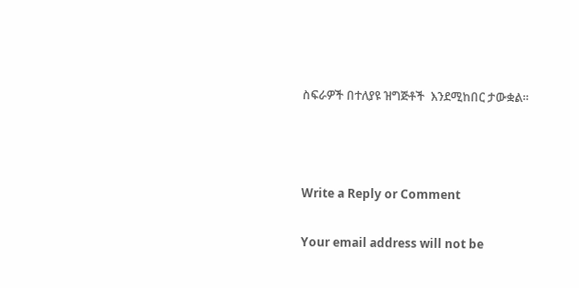ስፍራዎች በተለያዩ ዝግጅቶች  እንደሚከበር ታውቋል፡፡



Write a Reply or Comment

Your email address will not be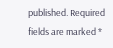published. Required fields are marked *